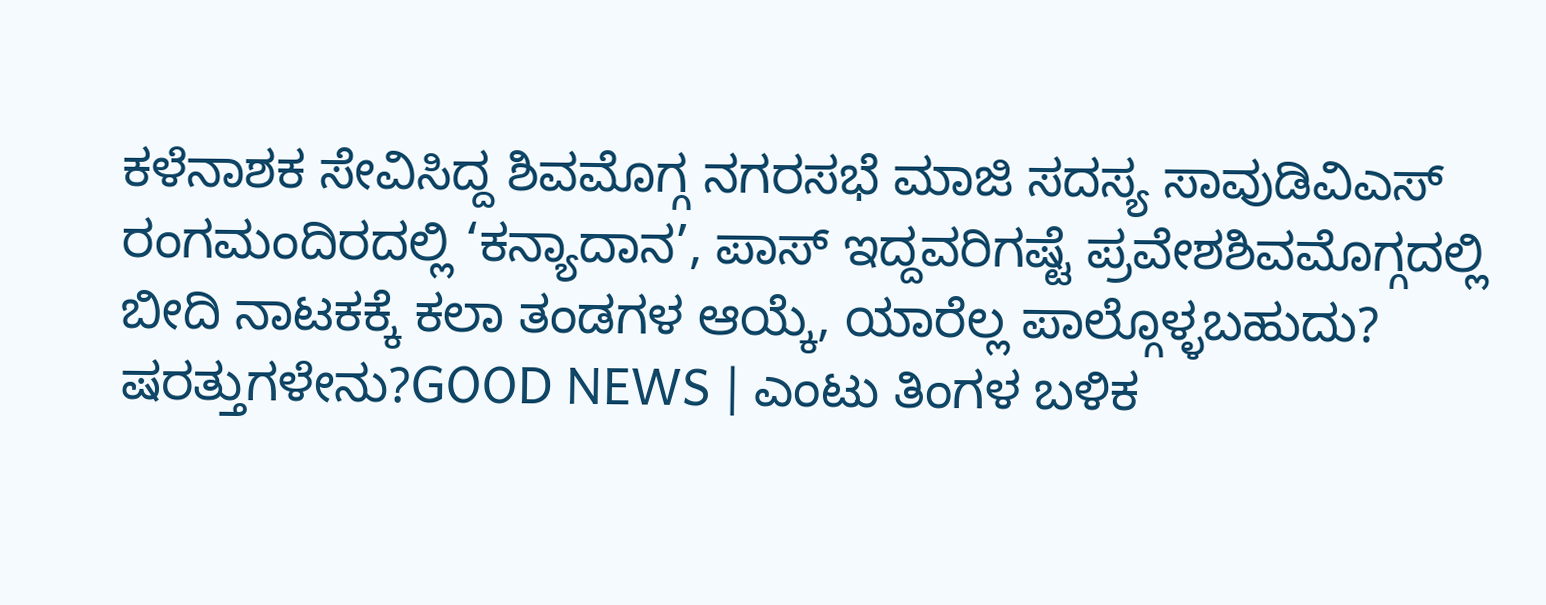ಕಳೆನಾಶಕ ಸೇವಿಸಿದ್ದ ಶಿವಮೊಗ್ಗ ನಗರಸಭೆ ಮಾಜಿ ಸದಸ್ಯ ಸಾವುಡಿವಿಎಸ್ ರಂಗಮಂದಿರದಲ್ಲಿ ‘ಕನ್ಯಾದಾನ’, ಪಾಸ್ ಇದ್ದವರಿಗಷ್ಟೆ ಪ್ರವೇಶಶಿವಮೊಗ್ಗದಲ್ಲಿ ಬೀದಿ ನಾಟಕಕ್ಕೆ ಕಲಾ ತಂಡಗಳ ಆಯ್ಕೆ, ಯಾರೆಲ್ಲ ಪಾಲ್ಗೊಳ್ಳಬಹುದು? ಷರತ್ತುಗಳೇನು?GOOD NEWS | ಎಂಟು ತಿಂಗಳ ಬಳಿಕ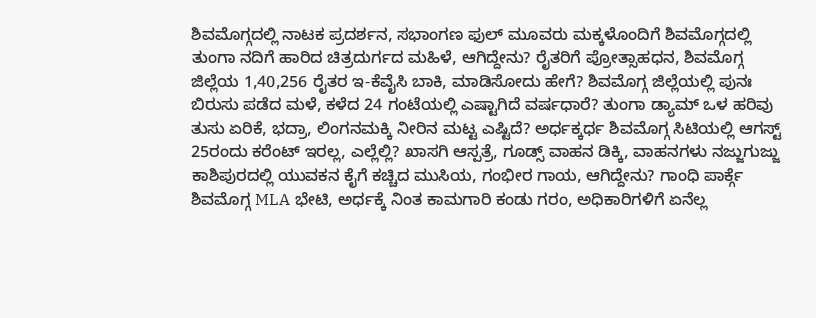ಶಿವಮೊಗ್ಗದಲ್ಲಿ ನಾಟಕ ಪ್ರದರ್ಶನ, ಸಭಾಂಗಣ ಫುಲ್ ಮೂವರು ಮಕ್ಕಳೊಂದಿಗೆ ಶಿವಮೊಗ್ಗದಲ್ಲಿ ತುಂಗಾ ನದಿಗೆ ಹಾರಿದ ಚಿತ್ರದುರ್ಗದ ಮಹಿಳೆ, ಆಗಿದ್ದೇನು? ರೈತರಿಗೆ ಪ್ರೋತ್ಸಾಹಧನ, ಶಿವಮೊಗ್ಗ ಜಿಲ್ಲೆಯ 1,40,256 ರೈತರ ಇ-ಕೆವೈಸಿ ಬಾಕಿ, ಮಾಡಿಸೋದು ಹೇಗೆ? ಶಿವಮೊಗ್ಗ ಜಿಲ್ಲೆಯಲ್ಲಿ ಪುನಃ ಬಿರುಸು ಪಡೆದ ಮಳೆ, ಕಳೆದ 24 ಗಂಟೆಯಲ್ಲಿ ಎಷ್ಟಾಗಿದೆ ವರ್ಷಧಾರೆ? ತುಂಗಾ ಡ್ಯಾಮ್ ಒಳ ಹರಿವು ತುಸು ಏರಿಕೆ, ಭದ್ರಾ, ಲಿಂಗನಮಕ್ಕಿ ನೀರಿನ ಮಟ್ಟ ಎಷ್ಟಿದೆ? ಅರ್ಧಕ್ಕರ್ಧ ಶಿವಮೊಗ್ಗ ಸಿಟಿಯಲ್ಲಿ ಆಗಸ್ಟ್ 25ರಂದು ಕರೆಂಟ್ ಇರಲ್ಲ, ಎಲ್ಲೆಲ್ಲಿ? ಖಾಸಗಿ ಆಸ್ಪತ್ರೆ, ಗೂಡ್ಸ್ ವಾಹನ ಡಿಕ್ಕಿ, ವಾಹನಗಳು ನಜ್ಜುಗುಜ್ಜು ಕಾಶಿಪುರದಲ್ಲಿ ಯುವಕನ ಕೈಗೆ ಕಚ್ಚಿದ ಮುಸಿಯ, ಗಂಭೀರ ಗಾಯ, ಆಗಿದ್ದೇನು? ಗಾಂಧಿ ಪಾರ್ಕ್ಗೆ ಶಿವಮೊಗ್ಗ MLA ಭೇಟಿ, ಅರ್ಧಕ್ಕೆ ನಿಂತ ಕಾಮಗಾರಿ ಕಂಡು ಗರಂ, ಅಧಿಕಾರಿಗಳಿಗೆ ಏನೆಲ್ಲ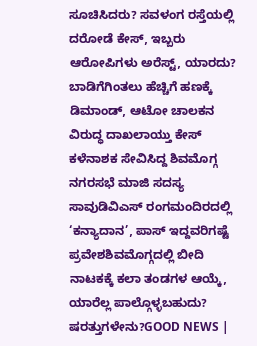ಸೂಚಿಸಿದರು? ಸವಳಂಗ ರಸ್ತೆಯಲ್ಲಿ ದರೋಡೆ ಕೇಸ್, ಇಬ್ಬರು ಆರೋಪಿಗಳು ಅರೆಸ್ಟ್, ಯಾರದು? ಬಾಡಿಗೆಗಿಂತಲು ಹೆಚ್ಚಿಗೆ ಹಣಕ್ಕೆ ಡಿಮಾಂಡ್, ಆಟೋ ಚಾಲಕನ ವಿರುದ್ಧ ದಾಖಲಾಯ್ತು ಕೇಸ್
ಕಳೆನಾಶಕ ಸೇವಿಸಿದ್ದ ಶಿವಮೊಗ್ಗ ನಗರಸಭೆ ಮಾಜಿ ಸದಸ್ಯ ಸಾವುಡಿವಿಎಸ್ ರಂಗಮಂದಿರದಲ್ಲಿ ‘ಕನ್ಯಾದಾನ’, ಪಾಸ್ ಇದ್ದವರಿಗಷ್ಟೆ ಪ್ರವೇಶಶಿವಮೊಗ್ಗದಲ್ಲಿ ಬೀದಿ ನಾಟಕಕ್ಕೆ ಕಲಾ ತಂಡಗಳ ಆಯ್ಕೆ, ಯಾರೆಲ್ಲ ಪಾಲ್ಗೊಳ್ಳಬಹುದು? ಷರತ್ತುಗಳೇನು?GOOD NEWS |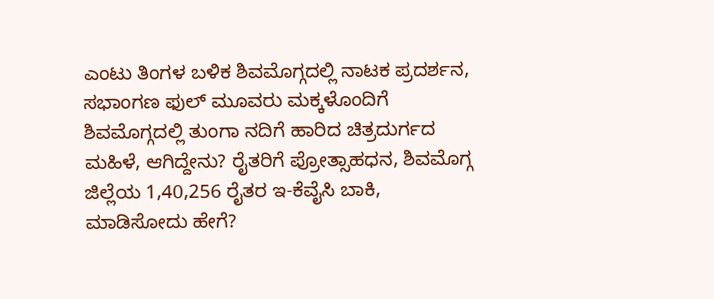ಎಂಟು ತಿಂಗಳ ಬಳಿಕ ಶಿವಮೊಗ್ಗದಲ್ಲಿ ನಾಟಕ ಪ್ರದರ್ಶನ, ಸಭಾಂಗಣ ಫುಲ್ ಮೂವರು ಮಕ್ಕಳೊಂದಿಗೆ ಶಿವಮೊಗ್ಗದಲ್ಲಿ ತುಂಗಾ ನದಿಗೆ ಹಾರಿದ ಚಿತ್ರದುರ್ಗದ ಮಹಿಳೆ, ಆಗಿದ್ದೇನು? ರೈತರಿಗೆ ಪ್ರೋತ್ಸಾಹಧನ, ಶಿವಮೊಗ್ಗ ಜಿಲ್ಲೆಯ 1,40,256 ರೈತರ ಇ-ಕೆವೈಸಿ ಬಾಕಿ, ಮಾಡಿಸೋದು ಹೇಗೆ?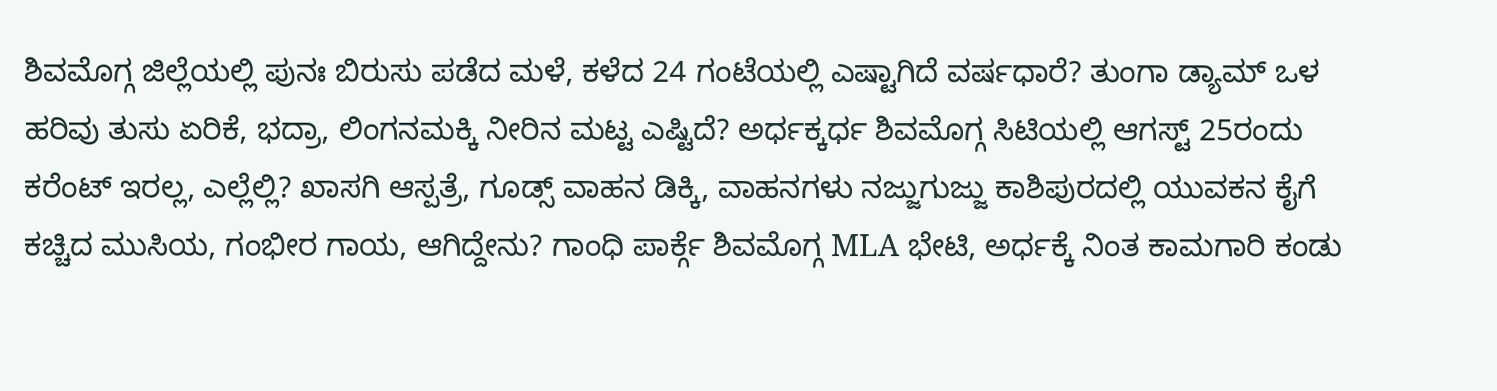ಶಿವಮೊಗ್ಗ ಜಿಲ್ಲೆಯಲ್ಲಿ ಪುನಃ ಬಿರುಸು ಪಡೆದ ಮಳೆ, ಕಳೆದ 24 ಗಂಟೆಯಲ್ಲಿ ಎಷ್ಟಾಗಿದೆ ವರ್ಷಧಾರೆ? ತುಂಗಾ ಡ್ಯಾಮ್ ಒಳ ಹರಿವು ತುಸು ಏರಿಕೆ, ಭದ್ರಾ, ಲಿಂಗನಮಕ್ಕಿ ನೀರಿನ ಮಟ್ಟ ಎಷ್ಟಿದೆ? ಅರ್ಧಕ್ಕರ್ಧ ಶಿವಮೊಗ್ಗ ಸಿಟಿಯಲ್ಲಿ ಆಗಸ್ಟ್ 25ರಂದು ಕರೆಂಟ್ ಇರಲ್ಲ, ಎಲ್ಲೆಲ್ಲಿ? ಖಾಸಗಿ ಆಸ್ಪತ್ರೆ, ಗೂಡ್ಸ್ ವಾಹನ ಡಿಕ್ಕಿ, ವಾಹನಗಳು ನಜ್ಜುಗುಜ್ಜು ಕಾಶಿಪುರದಲ್ಲಿ ಯುವಕನ ಕೈಗೆ ಕಚ್ಚಿದ ಮುಸಿಯ, ಗಂಭೀರ ಗಾಯ, ಆಗಿದ್ದೇನು? ಗಾಂಧಿ ಪಾರ್ಕ್ಗೆ ಶಿವಮೊಗ್ಗ MLA ಭೇಟಿ, ಅರ್ಧಕ್ಕೆ ನಿಂತ ಕಾಮಗಾರಿ ಕಂಡು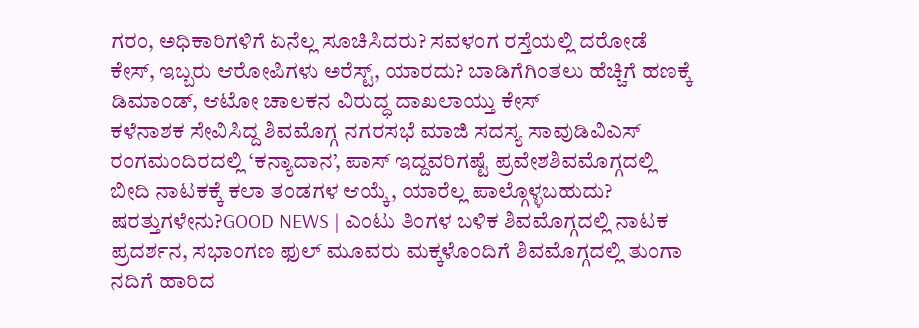ಗರಂ, ಅಧಿಕಾರಿಗಳಿಗೆ ಏನೆಲ್ಲ ಸೂಚಿಸಿದರು? ಸವಳಂಗ ರಸ್ತೆಯಲ್ಲಿ ದರೋಡೆ ಕೇಸ್, ಇಬ್ಬರು ಆರೋಪಿಗಳು ಅರೆಸ್ಟ್, ಯಾರದು? ಬಾಡಿಗೆಗಿಂತಲು ಹೆಚ್ಚಿಗೆ ಹಣಕ್ಕೆ ಡಿಮಾಂಡ್, ಆಟೋ ಚಾಲಕನ ವಿರುದ್ಧ ದಾಖಲಾಯ್ತು ಕೇಸ್
ಕಳೆನಾಶಕ ಸೇವಿಸಿದ್ದ ಶಿವಮೊಗ್ಗ ನಗರಸಭೆ ಮಾಜಿ ಸದಸ್ಯ ಸಾವುಡಿವಿಎಸ್ ರಂಗಮಂದಿರದಲ್ಲಿ ‘ಕನ್ಯಾದಾನ’, ಪಾಸ್ ಇದ್ದವರಿಗಷ್ಟೆ ಪ್ರವೇಶಶಿವಮೊಗ್ಗದಲ್ಲಿ ಬೀದಿ ನಾಟಕಕ್ಕೆ ಕಲಾ ತಂಡಗಳ ಆಯ್ಕೆ, ಯಾರೆಲ್ಲ ಪಾಲ್ಗೊಳ್ಳಬಹುದು? ಷರತ್ತುಗಳೇನು?GOOD NEWS | ಎಂಟು ತಿಂಗಳ ಬಳಿಕ ಶಿವಮೊಗ್ಗದಲ್ಲಿ ನಾಟಕ ಪ್ರದರ್ಶನ, ಸಭಾಂಗಣ ಫುಲ್ ಮೂವರು ಮಕ್ಕಳೊಂದಿಗೆ ಶಿವಮೊಗ್ಗದಲ್ಲಿ ತುಂಗಾ ನದಿಗೆ ಹಾರಿದ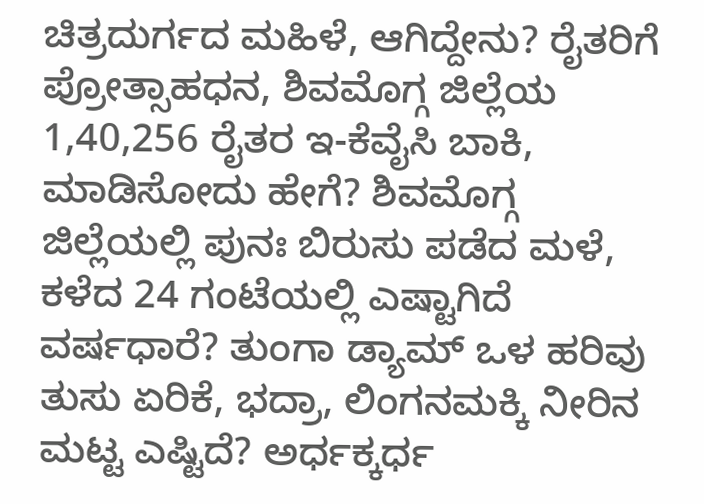ಚಿತ್ರದುರ್ಗದ ಮಹಿಳೆ, ಆಗಿದ್ದೇನು? ರೈತರಿಗೆ ಪ್ರೋತ್ಸಾಹಧನ, ಶಿವಮೊಗ್ಗ ಜಿಲ್ಲೆಯ 1,40,256 ರೈತರ ಇ-ಕೆವೈಸಿ ಬಾಕಿ, ಮಾಡಿಸೋದು ಹೇಗೆ? ಶಿವಮೊಗ್ಗ ಜಿಲ್ಲೆಯಲ್ಲಿ ಪುನಃ ಬಿರುಸು ಪಡೆದ ಮಳೆ, ಕಳೆದ 24 ಗಂಟೆಯಲ್ಲಿ ಎಷ್ಟಾಗಿದೆ ವರ್ಷಧಾರೆ? ತುಂಗಾ ಡ್ಯಾಮ್ ಒಳ ಹರಿವು ತುಸು ಏರಿಕೆ, ಭದ್ರಾ, ಲಿಂಗನಮಕ್ಕಿ ನೀರಿನ ಮಟ್ಟ ಎಷ್ಟಿದೆ? ಅರ್ಧಕ್ಕರ್ಧ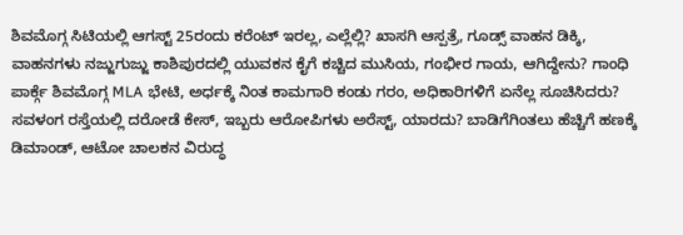ಶಿವಮೊಗ್ಗ ಸಿಟಿಯಲ್ಲಿ ಆಗಸ್ಟ್ 25ರಂದು ಕರೆಂಟ್ ಇರಲ್ಲ, ಎಲ್ಲೆಲ್ಲಿ? ಖಾಸಗಿ ಆಸ್ಪತ್ರೆ, ಗೂಡ್ಸ್ ವಾಹನ ಡಿಕ್ಕಿ, ವಾಹನಗಳು ನಜ್ಜುಗುಜ್ಜು ಕಾಶಿಪುರದಲ್ಲಿ ಯುವಕನ ಕೈಗೆ ಕಚ್ಚಿದ ಮುಸಿಯ, ಗಂಭೀರ ಗಾಯ, ಆಗಿದ್ದೇನು? ಗಾಂಧಿ ಪಾರ್ಕ್ಗೆ ಶಿವಮೊಗ್ಗ MLA ಭೇಟಿ, ಅರ್ಧಕ್ಕೆ ನಿಂತ ಕಾಮಗಾರಿ ಕಂಡು ಗರಂ, ಅಧಿಕಾರಿಗಳಿಗೆ ಏನೆಲ್ಲ ಸೂಚಿಸಿದರು? ಸವಳಂಗ ರಸ್ತೆಯಲ್ಲಿ ದರೋಡೆ ಕೇಸ್, ಇಬ್ಬರು ಆರೋಪಿಗಳು ಅರೆಸ್ಟ್, ಯಾರದು? ಬಾಡಿಗೆಗಿಂತಲು ಹೆಚ್ಚಿಗೆ ಹಣಕ್ಕೆ ಡಿಮಾಂಡ್, ಆಟೋ ಚಾಲಕನ ವಿರುದ್ಧ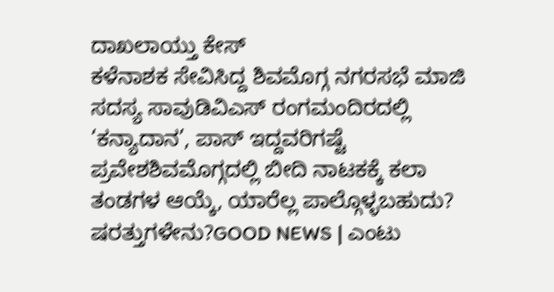ದಾಖಲಾಯ್ತು ಕೇಸ್
ಕಳೆನಾಶಕ ಸೇವಿಸಿದ್ದ ಶಿವಮೊಗ್ಗ ನಗರಸಭೆ ಮಾಜಿ ಸದಸ್ಯ ಸಾವುಡಿವಿಎಸ್ ರಂಗಮಂದಿರದಲ್ಲಿ ‘ಕನ್ಯಾದಾನ’, ಪಾಸ್ ಇದ್ದವರಿಗಷ್ಟೆ ಪ್ರವೇಶಶಿವಮೊಗ್ಗದಲ್ಲಿ ಬೀದಿ ನಾಟಕಕ್ಕೆ ಕಲಾ ತಂಡಗಳ ಆಯ್ಕೆ, ಯಾರೆಲ್ಲ ಪಾಲ್ಗೊಳ್ಳಬಹುದು? ಷರತ್ತುಗಳೇನು?GOOD NEWS | ಎಂಟು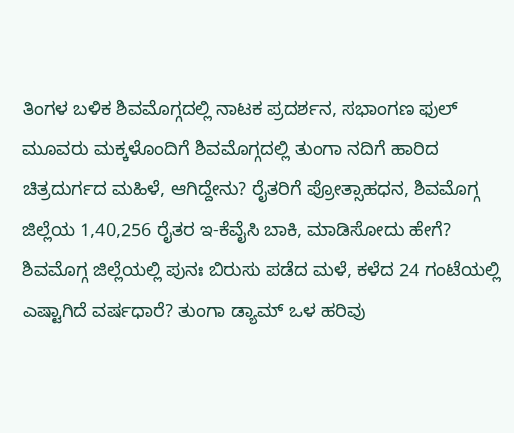ತಿಂಗಳ ಬಳಿಕ ಶಿವಮೊಗ್ಗದಲ್ಲಿ ನಾಟಕ ಪ್ರದರ್ಶನ, ಸಭಾಂಗಣ ಫುಲ್ ಮೂವರು ಮಕ್ಕಳೊಂದಿಗೆ ಶಿವಮೊಗ್ಗದಲ್ಲಿ ತುಂಗಾ ನದಿಗೆ ಹಾರಿದ ಚಿತ್ರದುರ್ಗದ ಮಹಿಳೆ, ಆಗಿದ್ದೇನು? ರೈತರಿಗೆ ಪ್ರೋತ್ಸಾಹಧನ, ಶಿವಮೊಗ್ಗ ಜಿಲ್ಲೆಯ 1,40,256 ರೈತರ ಇ-ಕೆವೈಸಿ ಬಾಕಿ, ಮಾಡಿಸೋದು ಹೇಗೆ? ಶಿವಮೊಗ್ಗ ಜಿಲ್ಲೆಯಲ್ಲಿ ಪುನಃ ಬಿರುಸು ಪಡೆದ ಮಳೆ, ಕಳೆದ 24 ಗಂಟೆಯಲ್ಲಿ ಎಷ್ಟಾಗಿದೆ ವರ್ಷಧಾರೆ? ತುಂಗಾ ಡ್ಯಾಮ್ ಒಳ ಹರಿವು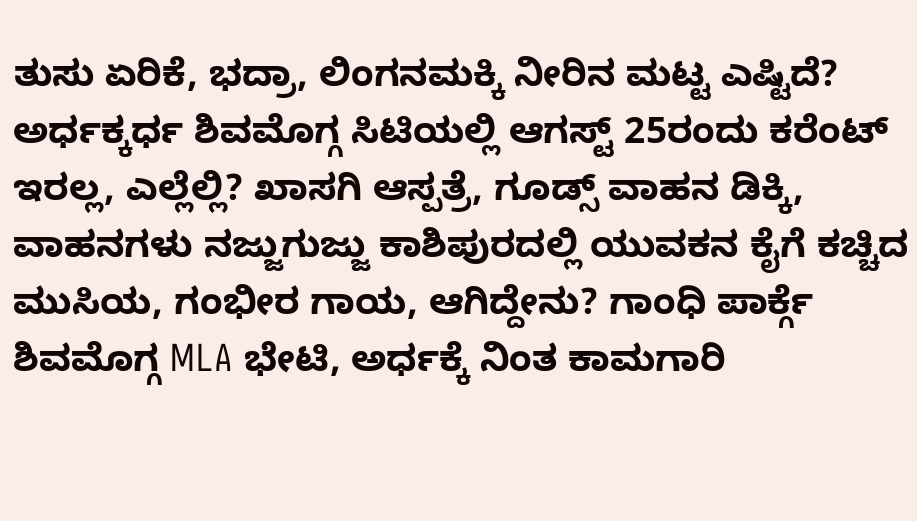ತುಸು ಏರಿಕೆ, ಭದ್ರಾ, ಲಿಂಗನಮಕ್ಕಿ ನೀರಿನ ಮಟ್ಟ ಎಷ್ಟಿದೆ? ಅರ್ಧಕ್ಕರ್ಧ ಶಿವಮೊಗ್ಗ ಸಿಟಿಯಲ್ಲಿ ಆಗಸ್ಟ್ 25ರಂದು ಕರೆಂಟ್ ಇರಲ್ಲ, ಎಲ್ಲೆಲ್ಲಿ? ಖಾಸಗಿ ಆಸ್ಪತ್ರೆ, ಗೂಡ್ಸ್ ವಾಹನ ಡಿಕ್ಕಿ, ವಾಹನಗಳು ನಜ್ಜುಗುಜ್ಜು ಕಾಶಿಪುರದಲ್ಲಿ ಯುವಕನ ಕೈಗೆ ಕಚ್ಚಿದ ಮುಸಿಯ, ಗಂಭೀರ ಗಾಯ, ಆಗಿದ್ದೇನು? ಗಾಂಧಿ ಪಾರ್ಕ್ಗೆ ಶಿವಮೊಗ್ಗ MLA ಭೇಟಿ, ಅರ್ಧಕ್ಕೆ ನಿಂತ ಕಾಮಗಾರಿ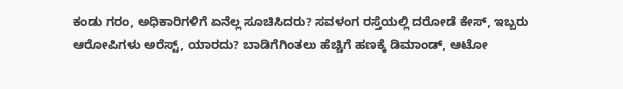ಕಂಡು ಗರಂ, ಅಧಿಕಾರಿಗಳಿಗೆ ಏನೆಲ್ಲ ಸೂಚಿಸಿದರು? ಸವಳಂಗ ರಸ್ತೆಯಲ್ಲಿ ದರೋಡೆ ಕೇಸ್, ಇಬ್ಬರು ಆರೋಪಿಗಳು ಅರೆಸ್ಟ್, ಯಾರದು? ಬಾಡಿಗೆಗಿಂತಲು ಹೆಚ್ಚಿಗೆ ಹಣಕ್ಕೆ ಡಿಮಾಂಡ್, ಆಟೋ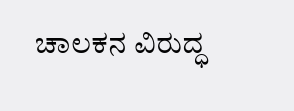ಚಾಲಕನ ವಿರುದ್ಧ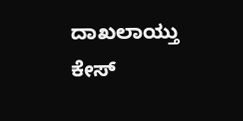ದಾಖಲಾಯ್ತು ಕೇಸ್